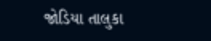જોડિયા તાલુકા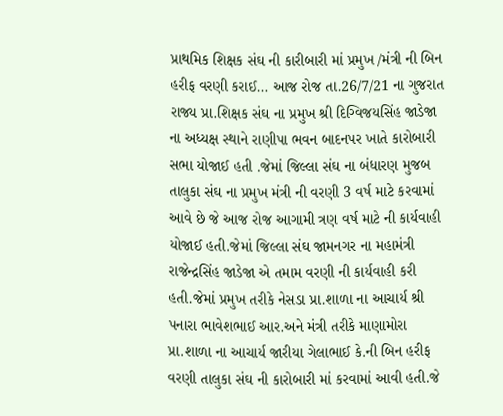પ્રાથમિક શિક્ષક સંઘ ની કારીબારી માં પ્રમુખ /મંત્રી ની બિન હરીફ વરણી કરાઈ… આજ રોજ તા.26/7/21 ના ગુજરાત રાજ્ય પ્રા.શિક્ષક સંઘ ના પ્રમુખ શ્રી દિગ્વિજયસિંહ જાડેજા ના અધ્યક્ષ સ્થાને રાણીપા ભવન બાદનપર ખાતે કારોબારી સભા યોજાઈ હતી .જેમાં જિલ્લા સંઘ ના બંધારણ મુજબ તાલુકા સંઘ ના પ્રમુખ મંત્રી ની વરણી 3 વર્ષ માટે કરવામાં આવે છે જે આજ રોજ આગામી ત્રણ વર્ષ માટે ની કાર્યવાહી યોજાઈ હતી.જેમાં જિલ્લા સંઘ જામનગર ના મહામંત્રી રાજેન્દ્રસિંહ જાડેજા એ તમામ વરણી ની કાર્યવાહી કરી હતી.જેમાં પ્રમુખ તરીકે નેસડા પ્રા.શાળા ના આચાર્ય શ્રી પનારા ભાવેશભાઈ આર.અને મંત્રી તરીકે માણામોરા પ્રા.શાળા ના આચાર્ય જારીયા ગેલાભાઈ કે.ની બિન હરીફ વરણી તાલુકા સંઘ ની કારોબારી માં કરવામાં આવી હતી.જે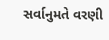સર્વાનુમતે વરણી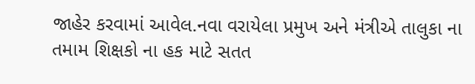જાહેર કરવામાં આવેલ.નવા વરાયેલા પ્રમુખ અને મંત્રીએ તાલુકા ના તમામ શિક્ષકો ના હક માટે સતત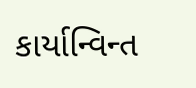કાર્યાન્વિન્ત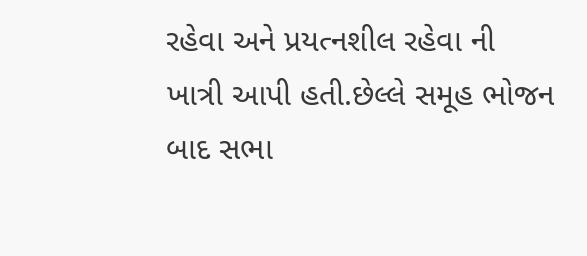રહેવા અને પ્રયત્નશીલ રહેવા ની ખાત્રી આપી હતી.છેલ્લે સમૂહ ભોજન બાદ સભા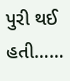પુરી થઈ હતી……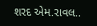શરદ એમ.રાવલ..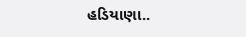હડિયાણા..